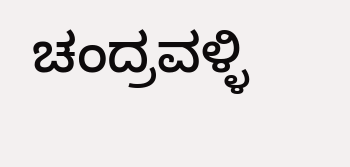ಚಂದ್ರವಳ್ಳಿ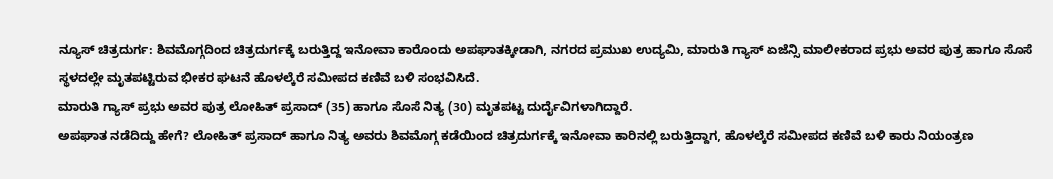ನ್ಯೂಸ್ ಚಿತ್ರದುರ್ಗ: ಶಿವಮೊಗ್ಗದಿಂದ ಚಿತ್ರದುರ್ಗಕ್ಕೆ ಬರುತ್ತಿದ್ದ ಇನೋವಾ ಕಾರೊಂದು ಅಪಘಾತಕ್ಕೀಡಾಗಿ, ನಗರದ ಪ್ರಮುಖ ಉದ್ಯಮಿ, ಮಾರುತಿ ಗ್ಯಾಸ್ ಏಜೆನ್ಸಿ ಮಾಲೀಕರಾದ ಪ್ರಭು ಅವರ ಪುತ್ರ ಹಾಗೂ ಸೊಸೆ ಸ್ಥಳದಲ್ಲೇ ಮೃತಪಟ್ಟಿರುವ ಭೀಕರ ಘಟನೆ ಹೊಳಲ್ಕೆರೆ ಸಮೀಪದ ಕಣಿವೆ ಬಳಿ ಸಂಭವಿಸಿದೆ.
ಮಾರುತಿ ಗ್ಯಾಸ್ ಪ್ರಭು ಅವರ ಪುತ್ರ ಲೋಹಿತ್ ಪ್ರಸಾದ್ (35) ಹಾಗೂ ಸೊಸೆ ನಿತ್ಯ (30) ಮೃತಪಟ್ಟ ದುರ್ದೈವಿಗಳಾಗಿದ್ದಾರೆ.
ಅಪಘಾತ ನಡೆದಿದ್ದು ಹೇಗೆ? ಲೋಹಿತ್ ಪ್ರಸಾದ್ ಹಾಗೂ ನಿತ್ಯ ಅವರು ಶಿವಮೊಗ್ಗ ಕಡೆಯಿಂದ ಚಿತ್ರದುರ್ಗಕ್ಕೆ ಇನೋವಾ ಕಾರಿನಲ್ಲಿ ಬರುತ್ತಿದ್ದಾಗ, ಹೊಳಲ್ಕೆರೆ ಸಮೀಪದ ಕಣಿವೆ ಬಳಿ ಕಾರು ನಿಯಂತ್ರಣ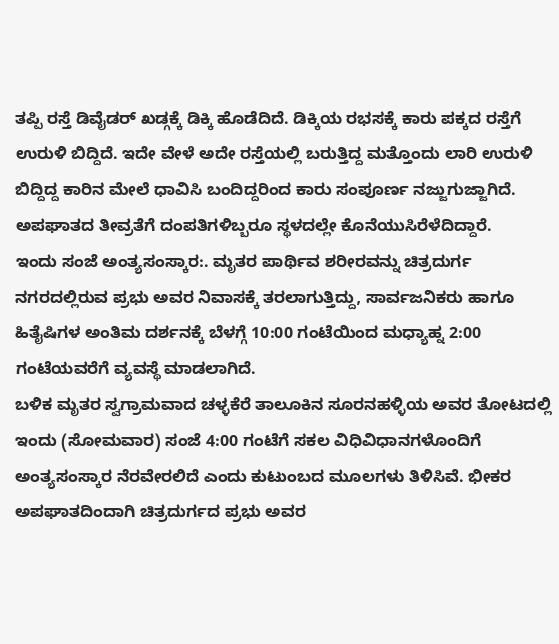ತಪ್ಪಿ ರಸ್ತೆ ಡಿವೈಡರ್ ಖಡ್ಗಕ್ಕೆ ಡಿಕ್ಕಿ ಹೊಡೆದಿದೆ. ಡಿಕ್ಕಿಯ ರಭಸಕ್ಕೆ ಕಾರು ಪಕ್ಕದ ರಸ್ತೆಗೆ ಉರುಳಿ ಬಿದ್ದಿದೆ. ಇದೇ ವೇಳೆ ಅದೇ ರಸ್ತೆಯಲ್ಲಿ ಬರುತ್ತಿದ್ದ ಮತ್ತೊಂದು ಲಾರಿ ಉರುಳಿ ಬಿದ್ದಿದ್ದ ಕಾರಿನ ಮೇಲೆ ಧಾವಿಸಿ ಬಂದಿದ್ದರಿಂದ ಕಾರು ಸಂಪೂರ್ಣ ನಜ್ಜುಗುಜ್ಜಾಗಿದೆ. ಅಪಘಾತದ ತೀವ್ರತೆಗೆ ದಂಪತಿಗಳಿಬ್ಬರೂ ಸ್ಥಳದಲ್ಲೇ ಕೊನೆಯುಸಿರೆಳೆದಿದ್ದಾರೆ.
ಇಂದು ಸಂಜೆ ಅಂತ್ಯಸಂಸ್ಕಾರ:. ಮೃತರ ಪಾರ್ಥಿವ ಶರೀರವನ್ನು ಚಿತ್ರದುರ್ಗ ನಗರದಲ್ಲಿರುವ ಪ್ರಭು ಅವರ ನಿವಾಸಕ್ಕೆ ತರಲಾಗುತ್ತಿದ್ದು, ಸಾರ್ವಜನಿಕರು ಹಾಗೂ ಹಿತೈಷಿಗಳ ಅಂತಿಮ ದರ್ಶನಕ್ಕೆ ಬೆಳಗ್ಗೆ 10:00 ಗಂಟೆಯಿಂದ ಮಧ್ಯಾಹ್ನ 2:00 ಗಂಟೆಯವರೆಗೆ ವ್ಯವಸ್ಥೆ ಮಾಡಲಾಗಿದೆ.
ಬಳಿಕ ಮೃತರ ಸ್ವಗ್ರಾಮವಾದ ಚಳ್ಳಕೆರೆ ತಾಲೂಕಿನ ಸೂರನಹಳ್ಳಿಯ ಅವರ ತೋಟದಲ್ಲಿ ಇಂದು (ಸೋಮವಾರ) ಸಂಜೆ 4:00 ಗಂಟೆಗೆ ಸಕಲ ವಿಧಿವಿಧಾನಗಳೊಂದಿಗೆ ಅಂತ್ಯಸಂಸ್ಕಾರ ನೆರವೇರಲಿದೆ ಎಂದು ಕುಟುಂಬದ ಮೂಲಗಳು ತಿಳಿಸಿವೆ. ಭೀಕರ ಅಪಘಾತದಿಂದಾಗಿ ಚಿತ್ರದುರ್ಗದ ಪ್ರಭು ಅವರ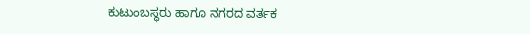ಕುಟುಂಬಸ್ಥರು ಹಾಗೂ ನಗರದ ವರ್ತಕ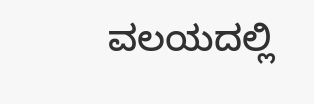ವಲಯದಲ್ಲಿ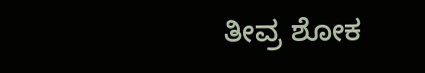ತೀವ್ರ ಶೋಕ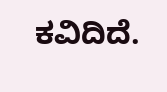ಕವಿದಿದೆ.